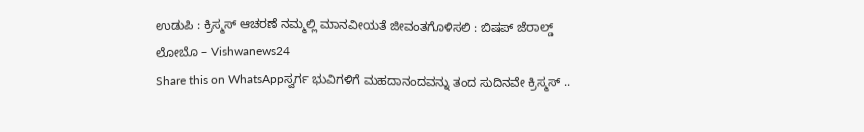ಉಡುಪಿ : ಕ್ರಿಸ್ಮಸ್ ಆಚರಣೆ ನಮ್ಮಲ್ಲಿ ಮಾನವೀಯತೆ ಜೀವಂತಗೊಳಿಸಲಿ : ಬಿಷಪ್ ಜೆರಾಲ್ಡ್ ಲೋಬೊ – Vishwanews24
Share this on WhatsAppಸ್ವರ್ಗ ಭುವಿಗಳಿಗೆ ಮಹದಾನಂದವನ್ನು ತಂದ ಸುದಿನವೇ ಕ್ರಿಸ್ಮಸ್ ..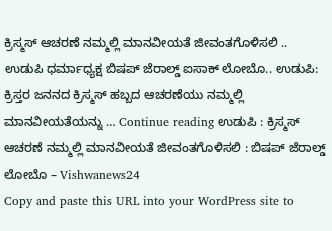ಕ್ರಿಸ್ಮಸ್ ಆಚರಣೆ ನಮ್ಮಲ್ಲಿ ಮಾನವೀಯತೆ ಜೀವಂತಗೊಳಿಸಲಿ .. ಉಡುಪಿ ಧರ್ಮಾಧ್ಯಕ್ಷ ಬಿಷಪ್ ಜೆರಾಲ್ಡ್ ಐಸಾಕ್ ಲೋಬೊ.. ಉಡುಪಿ: ಕ್ರಿಸ್ತರ ಜನನದ ಕ್ರಿಸ್ಮಸ್ ಹಬ್ಬದ ಆಚರಣೆಯು ನಮ್ಮಲ್ಲಿ ಮಾನವೀಯತೆಯನ್ನು … Continue reading ಉಡುಪಿ : ಕ್ರಿಸ್ಮಸ್ ಆಚರಣೆ ನಮ್ಮಲ್ಲಿ ಮಾನವೀಯತೆ ಜೀವಂತಗೊಳಿಸಲಿ : ಬಿಷಪ್ ಜೆರಾಲ್ಡ್ ಲೋಬೊ – Vishwanews24
Copy and paste this URL into your WordPress site to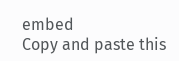embed
Copy and paste this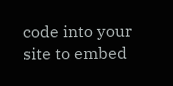code into your site to embed